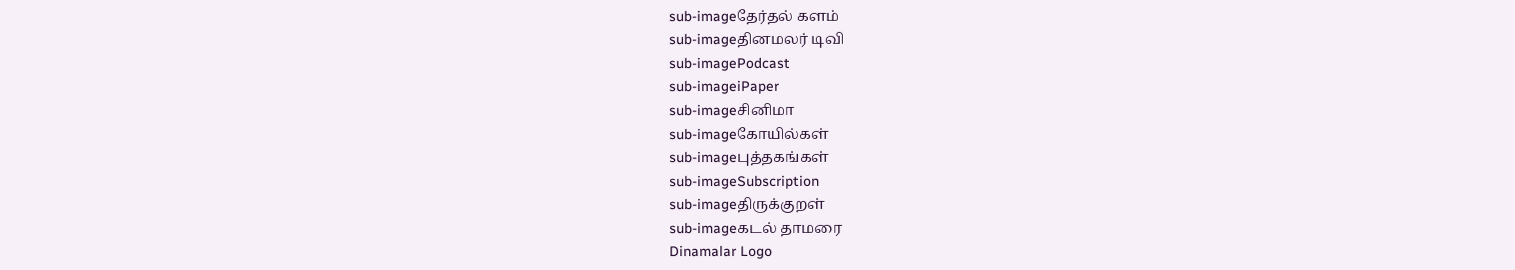sub-imageதேர்தல் களம்
sub-imageதினமலர் டிவி
sub-imagePodcast
sub-imageiPaper
sub-imageசினிமா
sub-imageகோயில்கள்
sub-imageபுத்தகங்கள்
sub-imageSubscription
sub-imageதிருக்குறள்
sub-imageகடல் தாமரை
Dinamalar Logo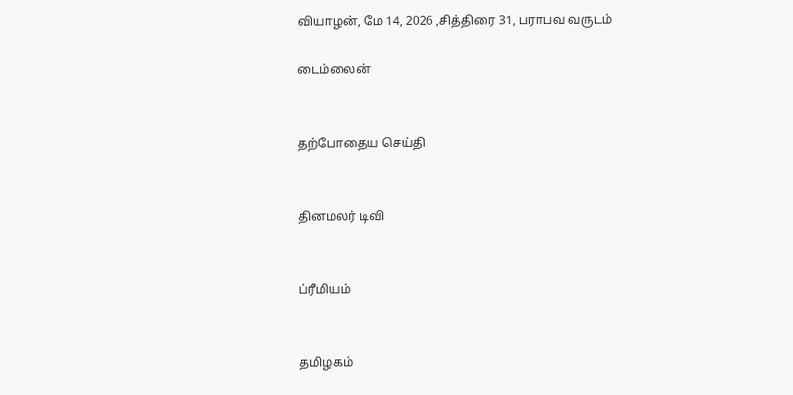வியாழன், மே 14, 2026 ,சித்திரை 31, பராபவ வருடம்

டைம்லைன்


தற்போதைய செய்தி


தினமலர் டிவி


ப்ரீமியம்


தமிழகம்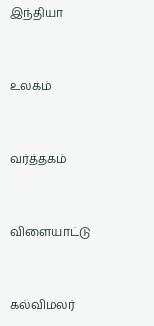இந்தியா


உலகம்


வர்த்தகம்


விளையாட்டு


கல்விமலர்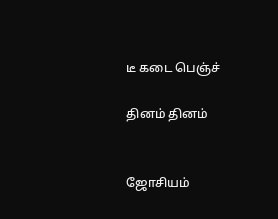டீ கடை பெஞ்ச்

தினம் தினம்


ஜோசியம்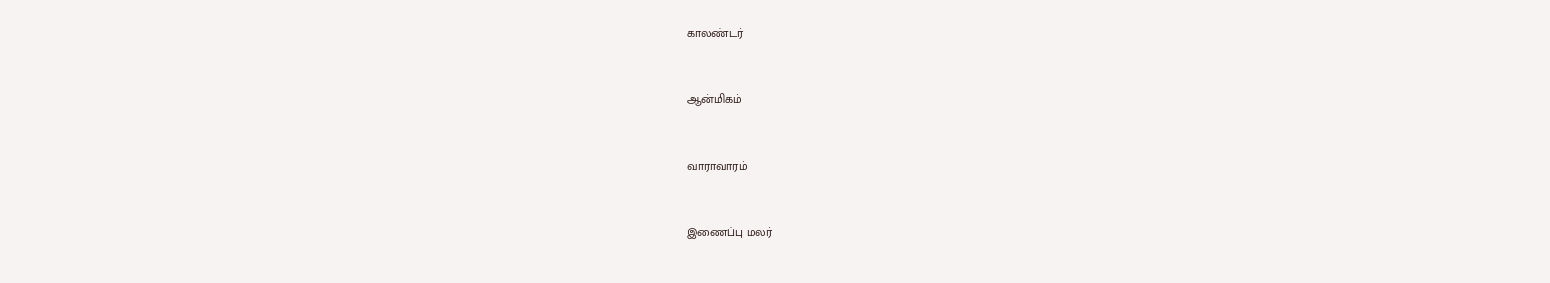காலண்டர்


ஆன்மிகம்


வாராவாரம்


இணைப்பு மலர்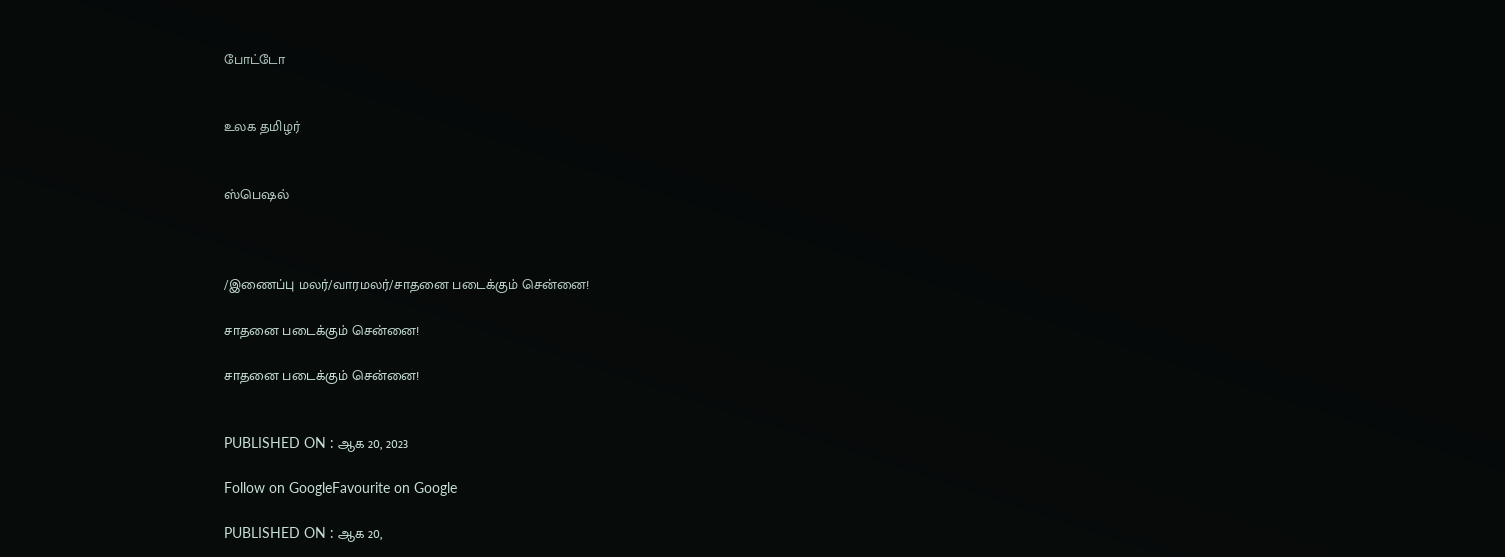போட்டோ


உலக தமிழர்


ஸ்பெஷல்



/இணைப்பு மலர்/வாரமலர்/சாதனை படைக்கும் சென்னை!

சாதனை படைக்கும் சென்னை!

சாதனை படைக்கும் சென்னை!


PUBLISHED ON : ஆக 20, 2023

Follow on GoogleFavourite on Google

PUBLISHED ON : ஆக 20,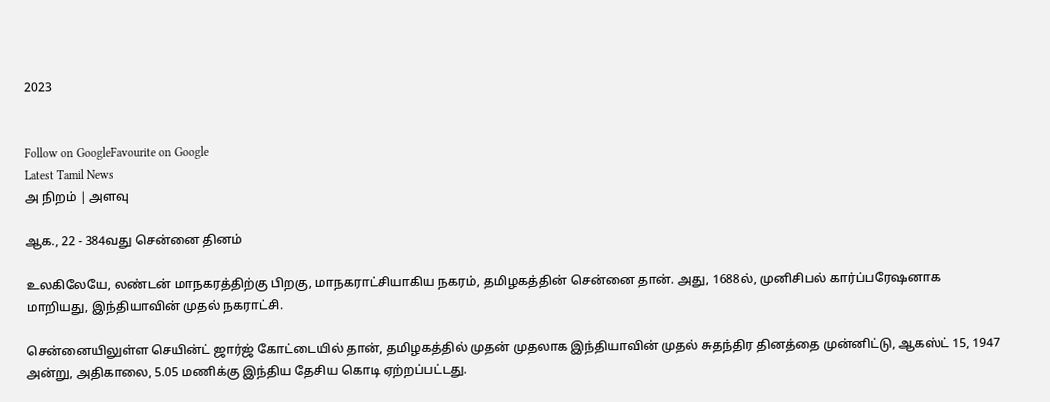2023


Follow on GoogleFavourite on Google
Latest Tamil News
அ நிறம் | அளவு

ஆக., 22 - 384வது சென்னை தினம்

உலகிலேயே, லண்டன் மாநகரத்திற்கு பிறகு, மாநகராட்சியாகிய நகரம், தமிழகத்தின் சென்னை தான். அது, 1688ல், முனிசிபல் கார்ப்பரேஷனாக மாறியது, இந்தியாவின் முதல் நகராட்சி.

சென்னையிலுள்ள செயின்ட் ஜார்ஜ் கோட்டையில் தான், தமிழகத்தில் முதன் முதலாக இந்தியாவின் முதல் சுதந்திர தினத்தை முன்னிட்டு, ஆகஸ்ட் 15, 1947 அன்று, அதிகாலை, 5.05 மணிக்கு இந்திய தேசிய கொடி ஏற்றப்பட்டது.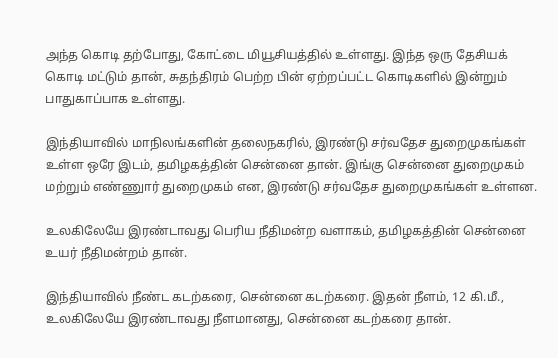அந்த கொடி தற்போது, கோட்டை மியூசியத்தில் உள்ளது. இந்த ஒரு தேசியக் கொடி மட்டும் தான், சுதந்திரம் பெற்ற பின் ஏற்றப்பட்ட கொடிகளில் இன்றும் பாதுகாப்பாக உள்ளது.

இந்தியாவில் மாநிலங்களின் தலைநகரில், இரண்டு சர்வதேச துறைமுகங்கள் உள்ள ஒரே இடம், தமிழகத்தின் சென்னை தான். இங்கு சென்னை துறைமுகம் மற்றும் எண்ணுார் துறைமுகம் என, இரண்டு சர்வதேச துறைமுகங்கள் உள்ளன.

உலகிலேயே இரண்டாவது பெரிய நீதிமன்ற வளாகம், தமிழகத்தின் சென்னை உயர் நீதிமன்றம் தான்.

இந்தியாவில் நீண்ட கடற்கரை, சென்னை கடற்கரை. இதன் நீளம், 12 கி.மீ., உலகிலேயே இரண்டாவது நீளமானது, சென்னை கடற்கரை தான்.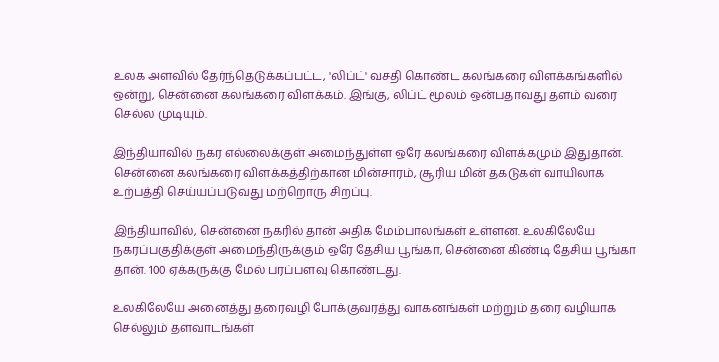உலக அளவில் தேர்ந்தெடுக்கப்பட்ட, 'லிப்ட்' வசதி கொண்ட கலங்கரை விளக்கங்களில் ஒன்று, சென்னை கலங்கரை விளக்கம். இங்கு, லிப்ட் மூலம் ஒன்பதாவது தளம் வரை செல்ல முடியும்.

இந்தியாவில் நகர எல்லைக்குள் அமைந்துள்ள ஒரே கலங்கரை விளக்கமும் இதுதான். சென்னை கலங்கரை விளக்கத்திற்கான மின்சாரம், சூரிய மின் தகடுகள் வாயிலாக உற்பத்தி செய்யப்படுவது மற்றொரு சிறப்பு.

இந்தியாவில், சென்னை நகரில் தான் அதிக மேம்பாலங்கள் உள்ளன. உலகிலேயே நகரப்பகுதிக்குள் அமைந்திருக்கும் ஒரே தேசிய பூங்கா, சென்னை கிண்டி தேசிய பூங்கா தான். 100 ஏக்கருக்கு மேல் பரப்பளவு கொண்டது.

உலகிலேயே அனைத்து தரைவழி போக்குவரத்து வாகனங்கள் மற்றும் தரை வழியாக செல்லும் தளவாடங்கள்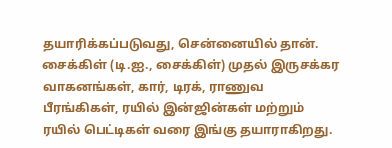தயாரிக்கப்படுவது, சென்னையில் தான். சைக்கிள் (டி.ஐ., சைக்கிள்) முதல் இருசக்கர வாகனங்கள், கார், டிரக், ராணுவ பீரங்கிகள், ரயில் இன்ஜின்கள் மற்றும் ரயில் பெட்டிகள் வரை இங்கு தயாராகிறது.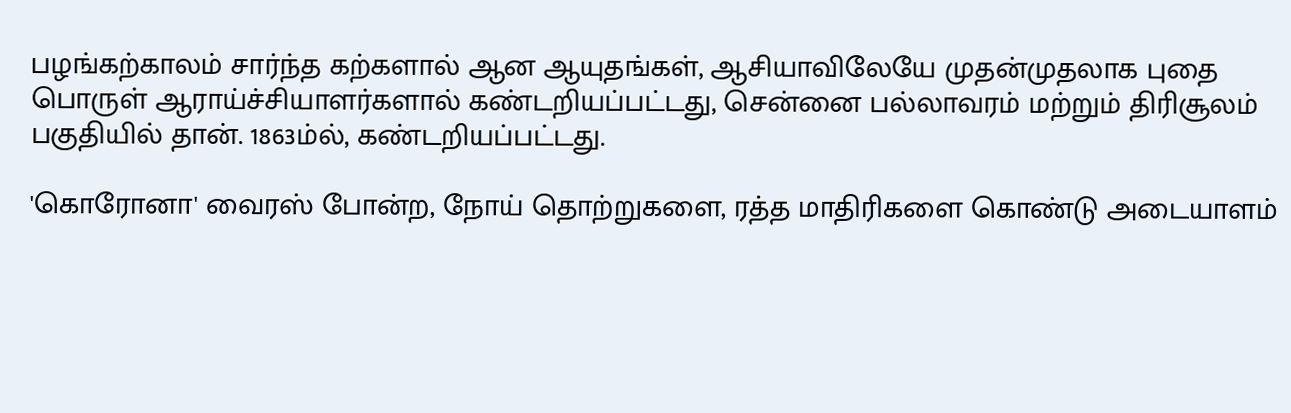பழங்கற்காலம் சார்ந்த கற்களால் ஆன ஆயுதங்கள், ஆசியாவிலேயே முதன்முதலாக புதை பொருள் ஆராய்ச்சியாளர்களால் கண்டறியப்பட்டது, சென்னை பல்லாவரம் மற்றும் திரிசூலம் பகுதியில் தான். 1863ம்ல், கண்டறியப்பட்டது.

'கொரோனா' வைரஸ் போன்ற, நோய் தொற்றுகளை, ரத்த மாதிரிகளை கொண்டு அடையாளம்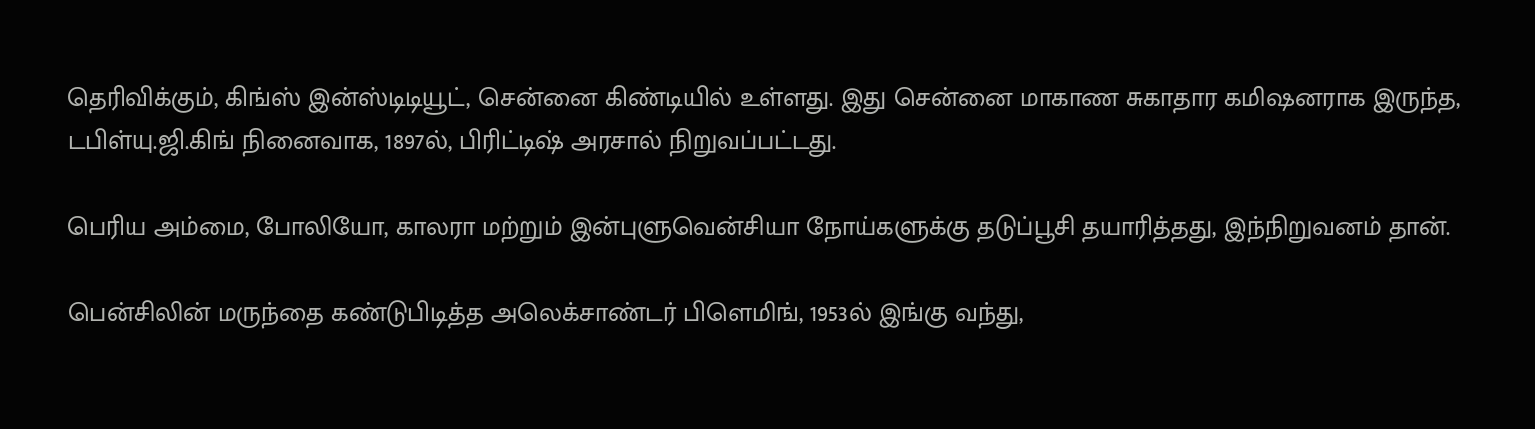தெரிவிக்கும், கிங்ஸ் இன்ஸ்டிடியூட், சென்னை கிண்டியில் உள்ளது. இது சென்னை மாகாண சுகாதார கமிஷனராக இருந்த, டபிள்யு.ஜி.கிங் நினைவாக, 1897ல், பிரிட்டிஷ் அரசால் நிறுவப்பட்டது.

பெரிய அம்மை, போலியோ, காலரா மற்றும் இன்புளுவென்சியா நோய்களுக்கு தடுப்பூசி தயாரித்தது, இந்நிறுவனம் தான்.

பென்சிலின் மருந்தை கண்டுபிடித்த அலெக்சாண்டர் பிளெமிங், 1953ல் இங்கு வந்து,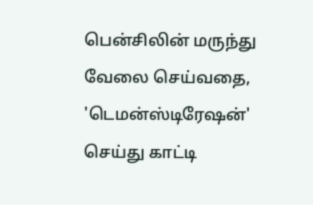பென்சிலின் மருந்து வேலை செய்வதை, 'டெமன்ஸ்டிரேஷன்' செய்து காட்டி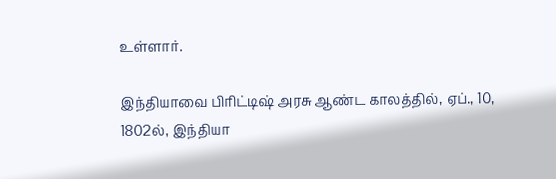உள்ளார்.

இந்தியாவை பிரிட்டிஷ் அரசு ஆண்ட காலத்தில், ஏப்., 10, 1802ல், இந்தியா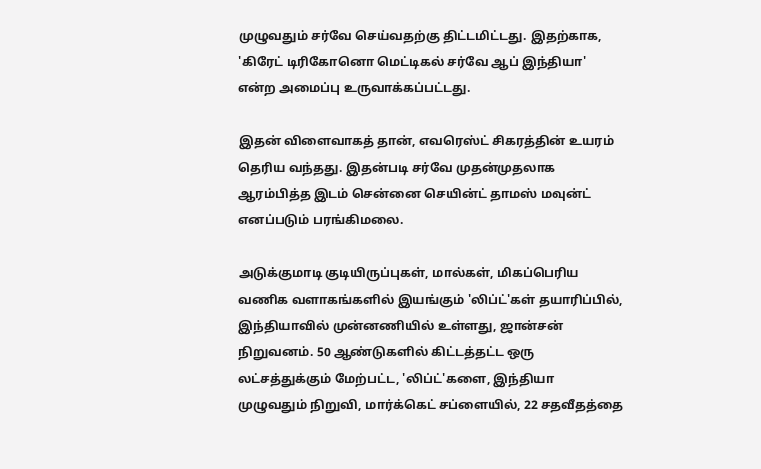முழுவதும் சர்வே செய்வதற்கு திட்டமிட்டது. இதற்காக, 'கிரேட் டிரிகோனொ மெட்டிகல் சர்வே ஆப் இந்தியா' என்ற அமைப்பு உருவாக்கப்பட்டது.

இதன் விளைவாகத் தான், எவரெஸ்ட் சிகரத்தின் உயரம் தெரிய வந்தது. இதன்படி சர்வே முதன்முதலாக ஆரம்பித்த இடம் சென்னை செயின்ட் தாமஸ் மவுன்ட் எனப்படும் பரங்கிமலை.

அடுக்குமாடி குடியிருப்புகள், மால்கள், மிகப்பெரிய வணிக வளாகங்களில் இயங்கும் 'லிப்ட்'கள் தயாரிப்பில், இந்தியாவில் முன்னணியில் உள்ளது, ஜான்சன் நிறுவனம். 50 ஆண்டுகளில் கிட்டத்தட்ட ஒரு லட்சத்துக்கும் மேற்பட்ட, 'லிப்ட்'களை, இந்தியா முழுவதும் நிறுவி, மார்க்கெட் சப்ளையில், 22 சதவீதத்தை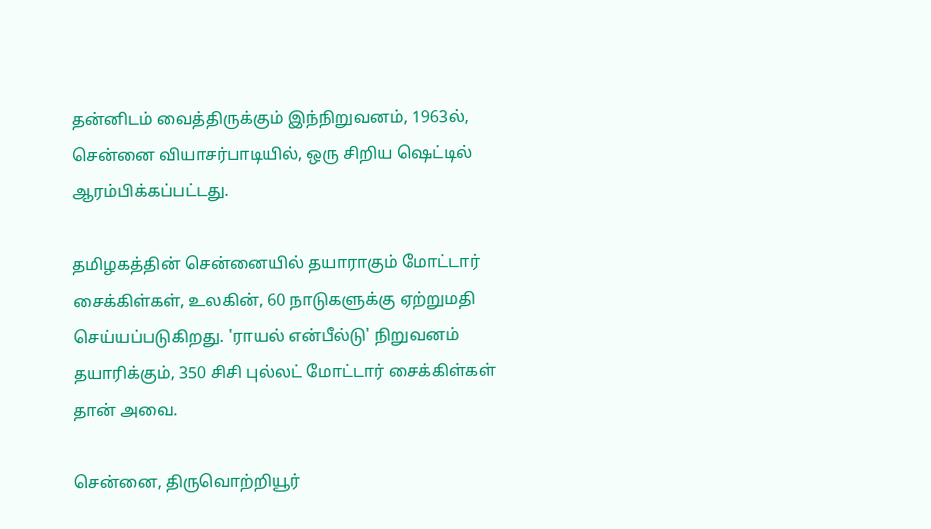தன்னிடம் வைத்திருக்கும் இந்நிறுவனம், 1963ல், சென்னை வியாசர்பாடியில், ஒரு சிறிய ஷெட்டில் ஆரம்பிக்கப்பட்டது.

தமிழகத்தின் சென்னையில் தயாராகும் மோட்டார் சைக்கிள்கள், உலகின், 60 நாடுகளுக்கு ஏற்றுமதி செய்யப்படுகிறது. 'ராயல் என்பீல்டு' நிறுவனம் தயாரிக்கும், 350 சிசி புல்லட் மோட்டார் சைக்கிள்கள் தான் அவை.

சென்னை, திருவொற்றியூர்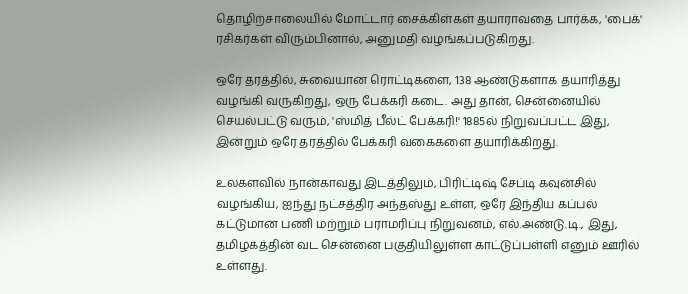தொழிற்சாலையில் மோட்டார் சைக்கிள்கள் தயாராவதை பார்க்க, 'பைக்' ரசிகர்கள் விரும்பினால், அனுமதி வழங்கப்படுகிறது.

ஒரே தரத்தில், சுவையான ரொட்டிகளை, 138 ஆண்டுகளாக தயாரித்து வழங்கி வருகிறது, ஒரு பேக்கரி கடை. அது தான், சென்னையில் செயல்பட்டு வரும், 'ஸ்மித் பீல்ட் பேக்கரி!' 1885ல் நிறுவப்பட்ட இது, இன்றும் ஒரே தரத்தில் பேக்கரி வகைகளை தயாரிக்கிறது.

உலகளவில் நான்காவது இடத்திலும், பிரிட்டிஷ் சேப்டி கவுன்சில் வழங்கிய, ஐந்து நட்சத்திர அந்தஸ்து உள்ள, ஒரே இந்திய கப்பல் கட்டுமான பணி மற்றும் பராமரிப்பு நிறுவனம், எல்.அண்டு.டி., இது, தமிழகத்தின் வட சென்னை பகுதியிலுள்ள காட்டுப்பள்ளி எனும் ஊரில் உள்ளது.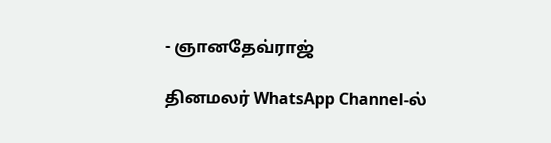- ஞானதேவ்ராஜ்

தினமலர் WhatsApp Channel-ல்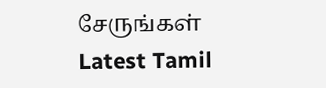சேருங்கள்
Latest Tamil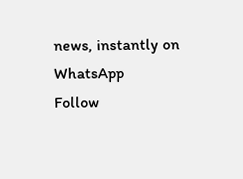news, instantly on WhatsApp
Follow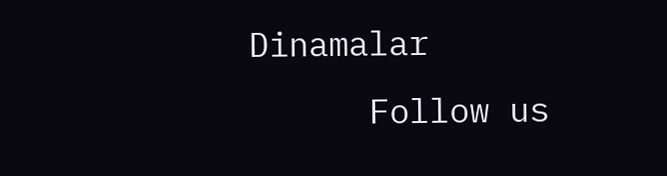Dinamalar
      Follow us